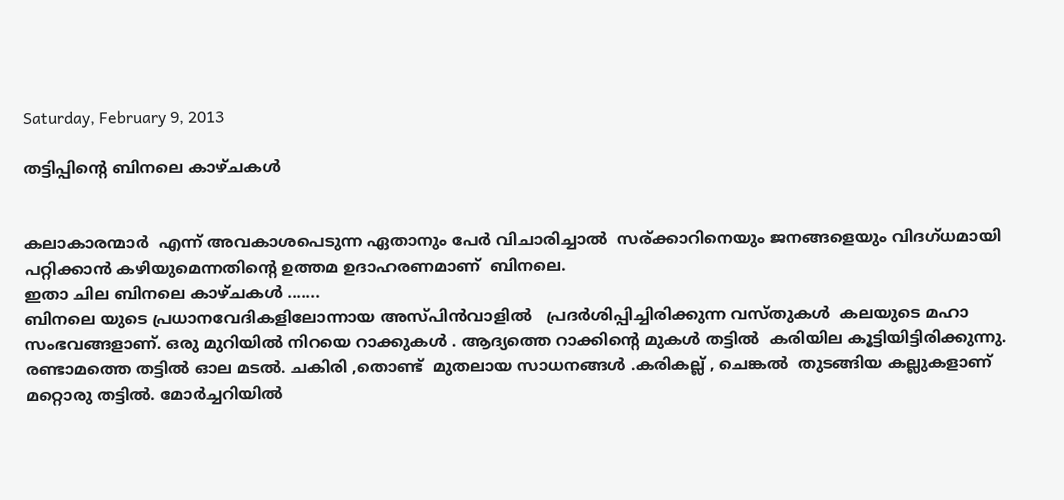Saturday, February 9, 2013

തട്ടിപ്പിന്റെ ബിനലെ കാഴ്ചകള്‍


കലാകാരന്മാര്‍  എന്ന് അവകാശപെടുന്ന ഏതാനും പേര്‍ വിചാരിച്ചാല്‍  സര്ക്കാറിനെയും ജനങ്ങളെയും വിദഗ്ധമായി പറ്റിക്കാന്‍ കഴിയുമെന്നതിന്റെ ഉത്തമ ഉദാഹരണമാണ്  ബിനലെ.
ഇതാ ചില ബിനലെ കാഴ്ചകള്‍ .......
ബിനലെ യുടെ പ്രധാനവേദികളിലോന്നായ അസ്പിന്‍വാളില്‍   പ്രദര്‍ശിപ്പിച്ചിരിക്കുന്ന വസ്തുകള്‍  കലയുടെ മഹാ സംഭവങ്ങളാണ്. ഒരു മുറിയില്‍ നിറയെ റാക്കുകള്‍ . ആദ്യത്തെ റാക്കിന്‍റെ മുകള്‍ തട്ടില്‍  കരിയില കൂട്ടിയിട്ടിരിക്കുന്നു. രണ്ടാമത്തെ തട്ടില്‍ ഓല മടല്‍. ചകിരി ,തൊണ്ട്  മുതലായ സാധനങ്ങള്‍ .കരികല്ല് , ചെങ്കല്‍  തുടങ്ങിയ കല്ലുകളാണ് മറ്റൊരു തട്ടില്‍. മോര്‍ച്ചറിയില്‍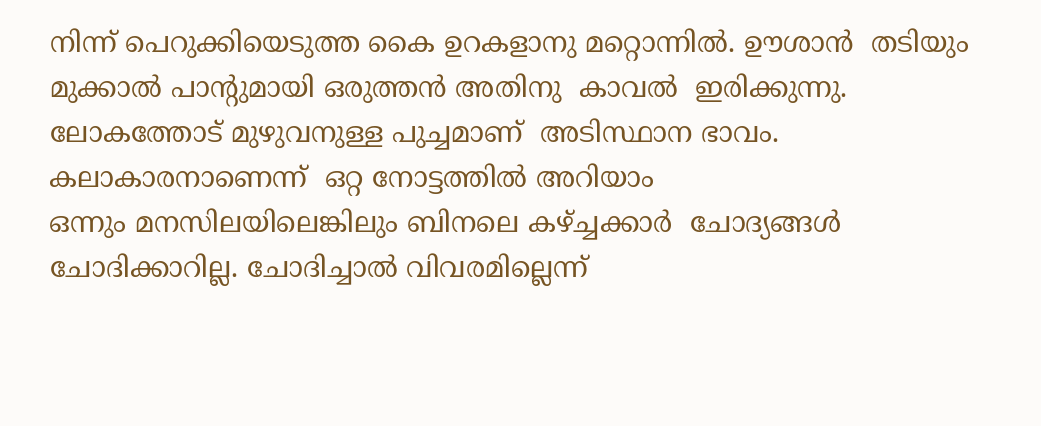നിന്ന് പെറുക്കിയെടുത്ത കൈ ഉറകളാനു മറ്റൊന്നില്‍. ഊശാന്‍  തടിയും മുക്കാല്‍ പാന്റുമായി ഒരുത്തന്‍ അതിനു  കാവല്‍  ഇരിക്കുന്നു. ലോകത്തോട്‌ മുഴുവനുള്ള പുച്ചമാണ്  അടിസ്ഥാന ഭാവം. കലാകാരനാണെന്ന്  ഒറ്റ നോട്ടത്തില്‍ അറിയാം
ഒന്നും മനസിലയിലെങ്കിലും ബിനലെ കഴ്ച്ചക്കാര്‍  ചോദ്യങ്ങള്‍ ചോദിക്കാറില്ല. ചോദിച്ചാല്‍ വിവരമില്ലെന്ന്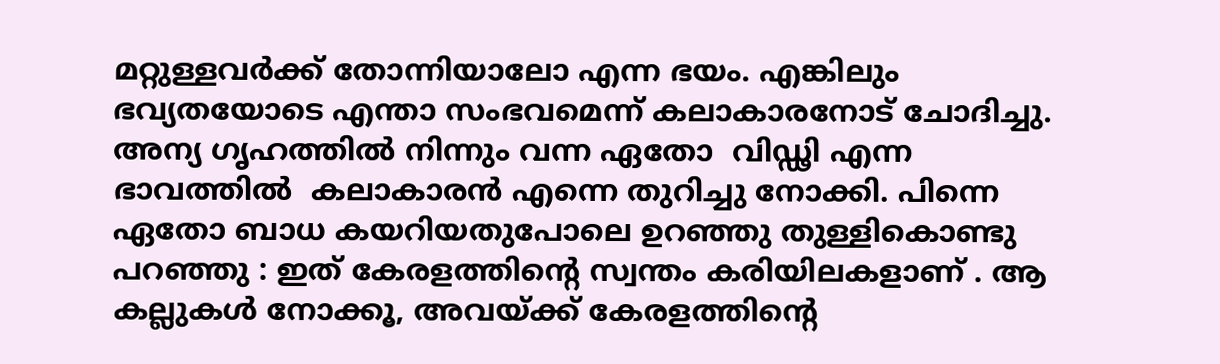മറ്റുള്ളവര്‍ക്ക് തോന്നിയാലോ എന്ന ഭയം. എങ്കിലും  ഭവ്യതയോടെ എന്താ സംഭവമെന്ന് കലാകാരനോട്‌ ചോദിച്ചു. അന്യ ഗൃഹത്തില്‍ നിന്നും വന്ന ഏതോ  വിഡ്ഢി എന്ന ഭാവത്തില്‍  കലാകാരന്‍ എന്നെ തുറിച്ചു നോക്കി. പിന്നെ ഏതോ ബാധ കയറിയതുപോലെ ഉറഞ്ഞു തുള്ളികൊണ്ടു പറഞ്ഞു : ഇത് കേരളത്തിന്റെ സ്വന്തം കരിയിലകളാണ് . ആ കല്ലുകള്‍ നോക്കൂ, അവയ്ക്ക് കേരളത്തിന്റെ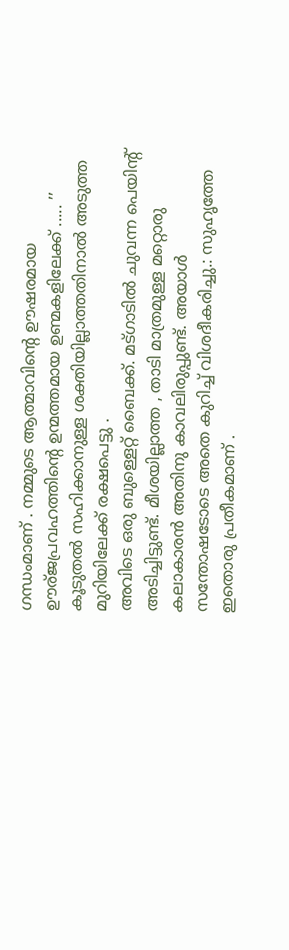ഗന്ധംമാണ് . നമ്മുടെ ആത്മാവിന്റെ ഊഷരമായ ഊര്ജപ്രവഹത്തിന്റെ ഉന്മത്തമായ ഉണ്മകളിലേക്ക്‌ ..... ’’ കൂടുതല്‍ സഹിക്കാനുള്ള ശക്തിയില്ലാത്തതിനാല്‍ അടുത്ത മുറിയിലേക്ക് രക്ഷപെട്ടു .
അവിടെ ഒരു ബുള്ളെറ്റ് ബൈക്ക്. മട്ഗാടില്‍ ചുവന്ന പെയിന്റ് അടിച്ചിട്ടുണ്ട്. മീശയില്ലാത്ത , താടി മാത്രമുള്ള മറ്റൊരു കലാകാരന്‍ അതിനു കാവലിരുപ്പുണ്ട്. അയാള്‍  സന്തോഷടോടെ അതെ കുറിച്ച് വിശദീകരിച്ചു.: സുഹൃത്തേ ഇതൊരു പ്രതീകമാണ്‌ .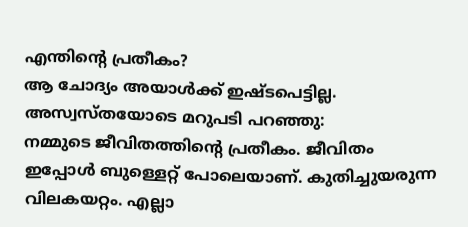എന്തിന്റെ പ്രതീകം?
ആ ചോദ്യം അയാള്‍ക്ക് ഇഷ്ടപെട്ടില്ല.  അസ്വസ്തയോടെ മറുപടി പറഞ്ഞു:
നമ്മുടെ ജീവിതത്തിന്റെ പ്രതീകം. ജീവിതം ഇപ്പോള്‍ ബുള്ളെറ്റ് പോലെയാണ്. കുതിച്ചുയരുന്ന വിലകയറ്റം. എല്ലാ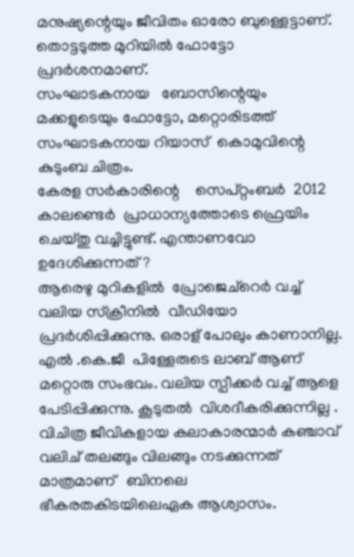മനുഷ്യന്റെയും ജീവിതം ഓരോ ബുള്ളെട്ടാണ്.
തൊട്ടടുത്ത മുറിയില്‍ ഫോട്ടോ പ്രദര്‍ശനമാണ്.
സംഘാടകനായ   ബോസിന്റെയും മക്കളുടെയും ഫോട്ടോ, മറ്റൊരിടത്ത്  സംഘാടകനായ റിയാസ്  കൊമുവിന്റെ കുടുംബ ചിത്രം.
കേരള സര്‍കാരിന്റെ    സെപ്റ്റംബര്‍  2012  കാലണ്ടെര്‍  പ്രാധാന്യത്തോടെ ഫ്രെയിം ചെയ്തു വച്ചിട്ടുണ്ട്. എന്താണവോ ഉദേശിക്കുന്നത് ?
ആരെഴു മുറികളില്‍  പ്രോജെച്റെര്‍ വച്ച് വലിയ സ്ക്രീനില്‍  വീഡിയോ പ്രദര്‍ശിപ്പിക്കുന്നു. ഒരാള് പോലും കാണാനില്ല.
എല്‍ .കെ.ജീ  പിള്ളേരുടെ ലാബ്‌ ആണ് മറ്റൊരു സംഭവം. വലിയ സ്പീക്കര്‍ വച്ച് ആളെ പേടിപ്പിക്കുന്നു. കൂടുതല്‍  വിശദീകരിക്കുന്നില്ല . വിചിത്ര ജീവികളായ കലാകാരന്മാര്‍ കഞ്ചാവ്  വലിച് തലങ്ങും വിലങ്ങും നടക്കുന്നത്  മാത്രമാണ്   ബിനലെ  ഭീകരതകിടയിലെഏക ആശ്വാസം.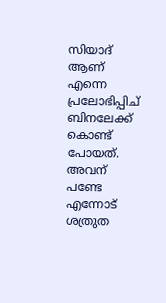സിയാദ് ആണ്  എന്നെ  പ്രലോഭിപ്പിച്  ബിനലേക്ക് കൊണ്ട് പോയത്. അവന്  പണ്ടേ എന്നോട് ശത്രുത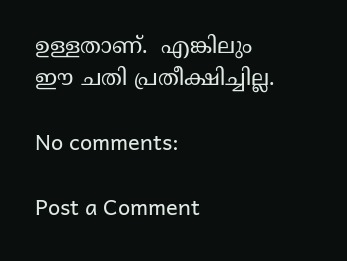ഉള്ളതാണ്.  എങ്കിലും ഈ ചതി പ്രതീക്ഷിച്ചില്ല.

No comments:

Post a Comment